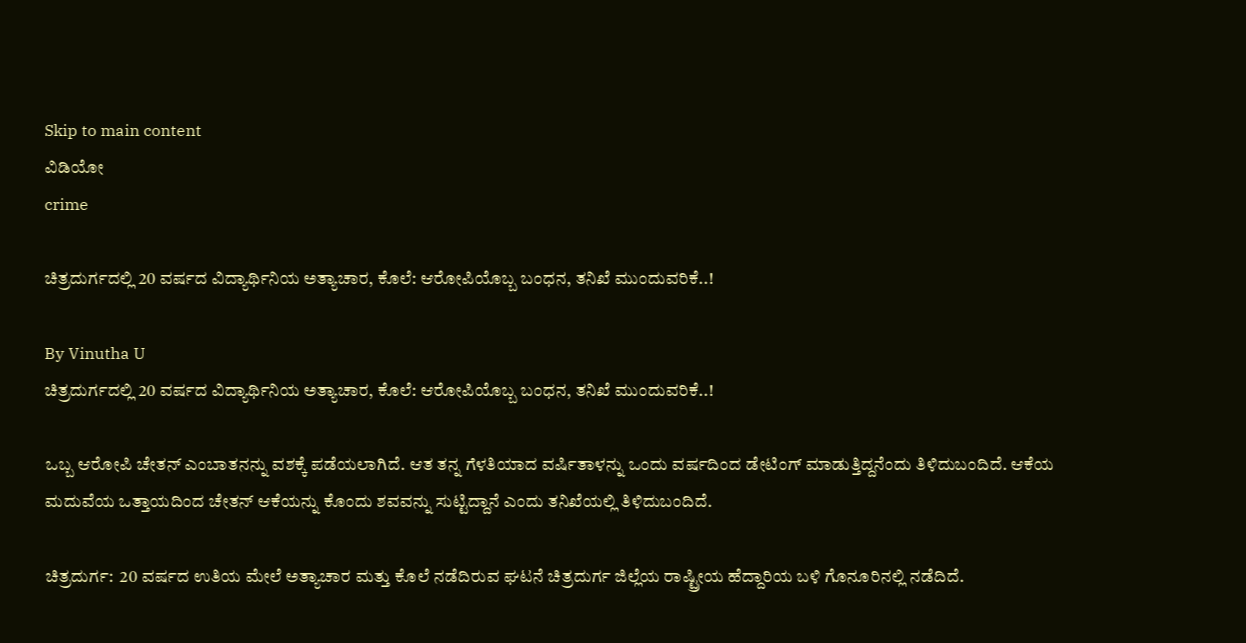Skip to main content
ವಿಡಿಯೋ
crime

ಚಿತ್ರದುರ್ಗದಲ್ಲಿ 20 ವರ್ಷದ ವಿದ್ಯಾರ್ಥಿನಿಯ ಅತ್ಯಾಚಾರ, ಕೊಲೆ: ಆರೋಪಿಯೊಬ್ಬ ಬಂಧನ, ತನಿಖೆ ಮುಂದುವರಿಕೆ..!

By Vinutha U
ಚಿತ್ರದುರ್ಗದಲ್ಲಿ 20 ವರ್ಷದ ವಿದ್ಯಾರ್ಥಿನಿಯ ಅತ್ಯಾಚಾರ, ಕೊಲೆ: ಆರೋಪಿಯೊಬ್ಬ ಬಂಧನ, ತನಿಖೆ ಮುಂದುವರಿಕೆ..!

ಒಬ್ಬ ಆರೋಪಿ ಚೇತನ್ ಎಂಬಾತನನ್ನು ವಶಕ್ಕೆ ಪಡೆಯಲಾಗಿದೆ. ಆತ ತನ್ನ ಗೆಳತಿಯಾದ ವರ್ಷಿತಾಳನ್ನು ಒಂದು ವರ್ಷದಿಂದ ಡೇಟಿಂಗ್ ಮಾಡುತ್ತಿದ್ದನೆಂದು ತಿಳಿದುಬಂದಿದೆ. ಆಕೆಯ ಮದುವೆಯ ಒತ್ತಾಯದಿಂದ ಚೇತನ್ ಆಕೆಯನ್ನು ಕೊಂದು ಶವವನ್ನು ಸುಟ್ಟಿದ್ದಾನೆ ಎಂದು ತನಿಖೆಯಲ್ಲಿ ತಿಳಿದುಬಂದಿದೆ.

ಚಿತ್ರದುರ್ಗ:  20 ವರ್ಷದ ಉತಿಯ ಮೇಲೆ ಅತ್ಯಾಚಾರ ಮತ್ತು ಕೊಲೆ ನಡೆದಿರುವ ಘಟನೆ ಚಿತ್ರದುರ್ಗ ಜಿಲ್ಲೆಯ ರಾಷ್ಟ್ರೀಯ ಹೆದ್ದಾರಿಯ ಬಳಿ ಗೊನೂರಿನಲ್ಲಿ ನಡೆದಿದೆ.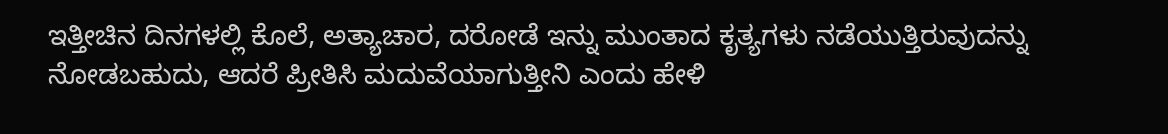ಇತ್ತೀಚಿನ ದಿನಗಳಲ್ಲಿ ಕೊಲೆ, ಅತ್ಯಾಚಾರ, ದರೋಡೆ ಇನ್ನು ಮುಂತಾದ ಕೃತ್ಯಗಳು ನಡೆಯುತ್ತಿರುವುದನ್ನು ನೋಡಬಹುದು, ಆದರೆ ಪ್ರೀತಿಸಿ ಮದುವೆಯಾಗುತ್ತೀನಿ ಎಂದು ಹೇಳಿ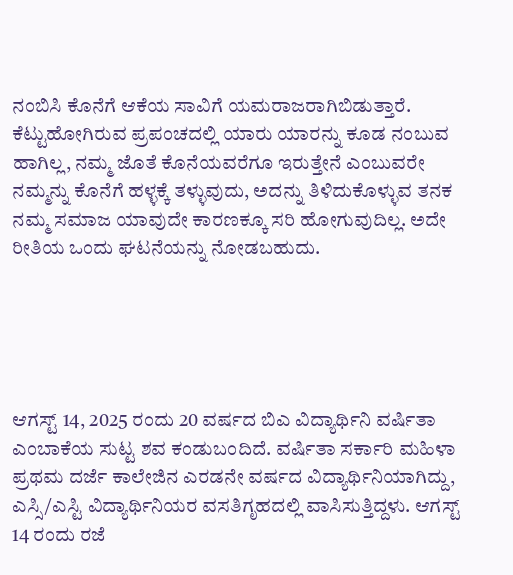ನಂಬಿಸಿ ಕೊನೆಗೆ ಆಕೆಯ ಸಾವಿಗೆ ಯಮರಾಜರಾಗಿಬಿಡುತ್ತಾರೆ. ಕೆಟ್ಟುಹೋಗಿರುವ ಪ್ರಪಂಚದಲ್ಲಿ ಯಾರು ಯಾರನ್ನು ಕೂಡ ನಂಬುವ ಹಾಗಿಲ್ಲ, ನಮ್ಮ ಜೊತೆ ಕೊನೆಯವರೆಗೂ ಇರುತ್ತೇನೆ ಎಂಬುವರೇ ನಮ್ಮನ್ನು ಕೊನೆಗೆ ಹಳ್ಳಕ್ಕೆ ತಳ್ಳುವುದು, ಅದನ್ನು ತಿಳಿದುಕೊಳ್ಳುವ ತನಕ ನಮ್ಮ ಸಮಾಜ ಯಾವುದೇ ಕಾರಣಕ್ಕೂ ಸರಿ ಹೋಗುವುದಿಲ್ಲ. ಅದೇ ರೀತಿಯ ಒಂದು ಘಟನೆಯನ್ನು ನೋಡಬಹುದು.





ಆಗಸ್ಟ್ 14, 2025 ರಂದು 20 ವರ್ಷದ ಬಿಎ ವಿದ್ಯಾರ್ಥಿನಿ ವರ್ಷಿತಾ ಎಂಬಾಕೆಯ ಸುಟ್ಟ ಶವ ಕಂಡುಬಂದಿದೆ. ವರ್ಷಿತಾ ಸರ್ಕಾರಿ ಮಹಿಳಾ ಪ್ರಥಮ ದರ್ಜೆ ಕಾಲೇಜಿನ ಎರಡನೇ ವರ್ಷದ ವಿದ್ಯಾರ್ಥಿನಿಯಾಗಿದ್ದು, ಎಸ್ಸಿ/ಎಸ್ಟಿ ವಿದ್ಯಾರ್ಥಿನಿಯರ ವಸತಿಗೃಹದಲ್ಲಿ ವಾಸಿಸುತ್ತಿದ್ದಳು. ಆಗಸ್ಟ್ 14 ರಂದು ರಜೆ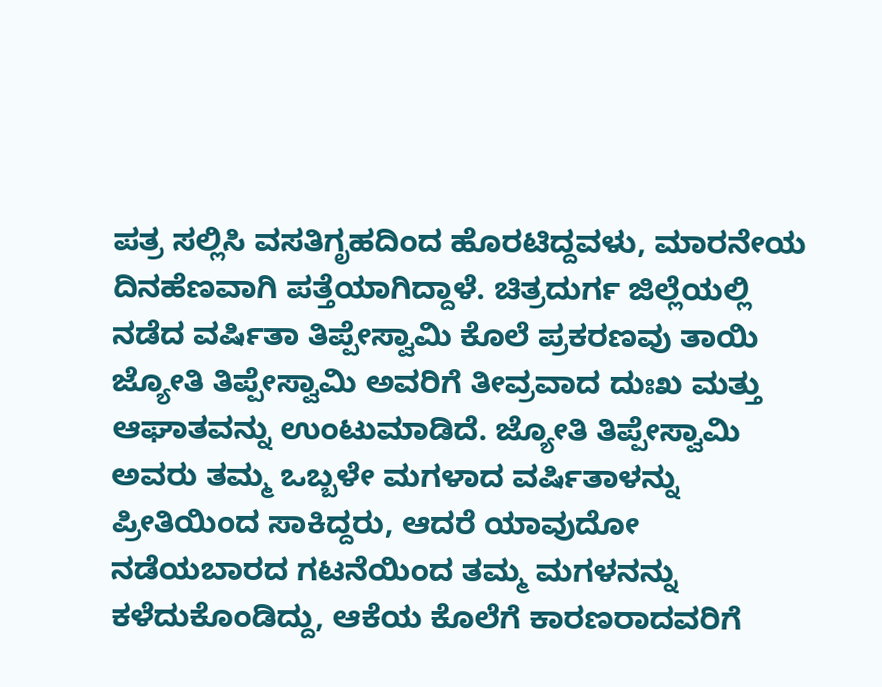ಪತ್ರ ಸಲ್ಲಿಸಿ ವಸತಿಗೃಹದಿಂದ ಹೊರಟಿದ್ದವಳು, ಮಾರನೇಯ ದಿನಹೆಣವಾಗಿ ಪತ್ತೆಯಾಗಿದ್ದಾಳೆ. ಚಿತ್ರದುರ್ಗ ಜಿಲ್ಲೆಯಲ್ಲಿ ನಡೆದ ವರ್ಷಿತಾ ತಿಪ್ಪೇಸ್ವಾಮಿ ಕೊಲೆ ಪ್ರಕರಣವು ತಾಯಿ ಜ್ಯೋತಿ ತಿಪ್ಪೇಸ್ವಾಮಿ ಅವರಿಗೆ ತೀವ್ರವಾದ ದುಃಖ ಮತ್ತು ಆಘಾತವನ್ನು ಉಂಟುಮಾಡಿದೆ. ಜ್ಯೋತಿ ತಿಪ್ಪೇಸ್ವಾಮಿ ಅವರು ತಮ್ಮ ಒಬ್ಬಳೇ ಮಗಳಾದ ವರ್ಷಿತಾಳನ್ನು ಪ್ರೀತಿಯಿಂದ ಸಾಕಿದ್ದರು, ಆದರೆ ಯಾವುದೋ ನಡೆಯಬಾರದ ಗಟನೆಯಿಂದ ತಮ್ಮ ಮಗಳನನ್ನು ಕಳೆದುಕೊಂಡಿದ್ದು, ಆಕೆಯ ಕೊಲೆಗೆ ಕಾರಣರಾದವರಿಗೆ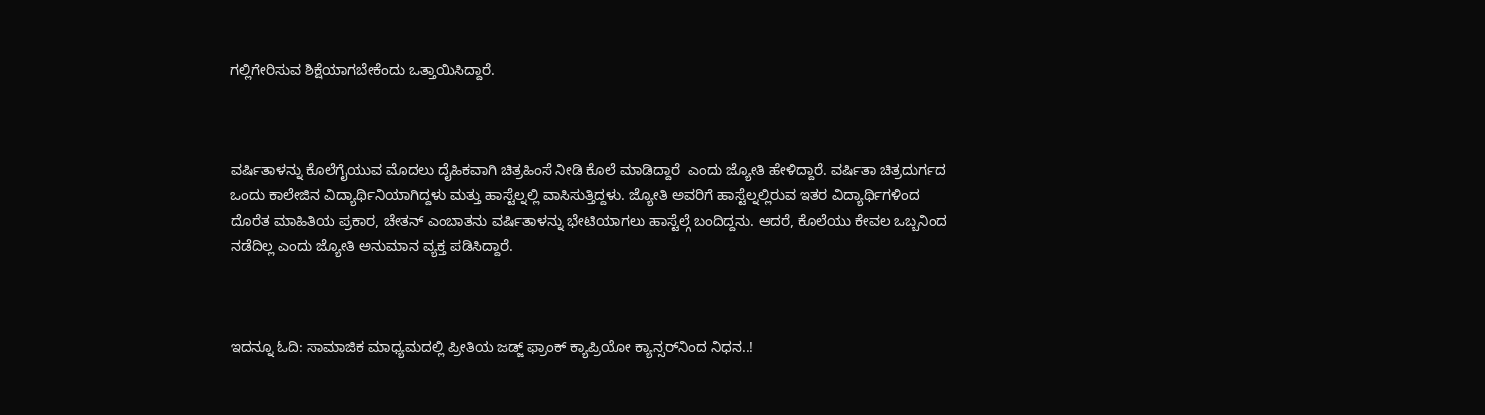ಗಲ್ಲಿಗೇರಿಸುವ ಶಿಕ್ಷೆಯಾಗಬೇಕೆಂದು ಒತ್ತಾಯಿಸಿದ್ದಾರೆ.



ವರ್ಷಿತಾಳನ್ನು ಕೊಲೆಗೈಯುವ ಮೊದಲು ದೈಹಿಕವಾಗಿ ಚಿತ್ರಹಿಂಸೆ ನೀಡಿ ಕೊಲೆ ಮಾಡಿದ್ದಾರೆ  ಎಂದು ಜ್ಯೋತಿ ಹೇಳಿದ್ದಾರೆ. ವರ್ಷಿತಾ ಚಿತ್ರದುರ್ಗದ ಒಂದು ಕಾಲೇಜಿನ ವಿದ್ಯಾರ್ಥಿನಿಯಾಗಿದ್ದಳು ಮತ್ತು ಹಾಸ್ಟೆಲ್ನಲ್ಲಿ ವಾಸಿಸುತ್ತಿದ್ದಳು. ಜ್ಯೋತಿ ಅವರಿಗೆ ಹಾಸ್ಟೆಲ್ನಲ್ಲಿರುವ ಇತರ ವಿದ್ಯಾರ್ಥಿಗಳಿಂದ ದೊರೆತ ಮಾಹಿತಿಯ ಪ್ರಕಾರ, ಚೇತನ್ ಎಂಬಾತನು ವರ್ಷಿತಾಳನ್ನು ಭೇಟಿಯಾಗಲು ಹಾಸ್ಟೆಲ್ಗೆ ಬಂದಿದ್ದನು. ಆದರೆ, ಕೊಲೆಯು ಕೇವಲ ಒಬ್ಬನಿಂದ ನಡೆದಿಲ್ಲ ಎಂದು ಜ್ಯೋತಿ ಅನುಮಾನ ವ್ಯಕ್ತ ಪಡಿಸಿದ್ದಾರೆ.



ಇದನ್ನೂ ಓದಿ: ಸಾಮಾಜಿಕ ಮಾಧ್ಯಮದಲ್ಲಿ ಪ್ರೀತಿಯ ಜಡ್ಜ್ ಫ್ರಾಂಕ್ ಕ್ಯಾಪ್ರಿಯೋ ಕ್ಯಾನ್ಸರ್‌ನಿಂದ ನಿಧನ..!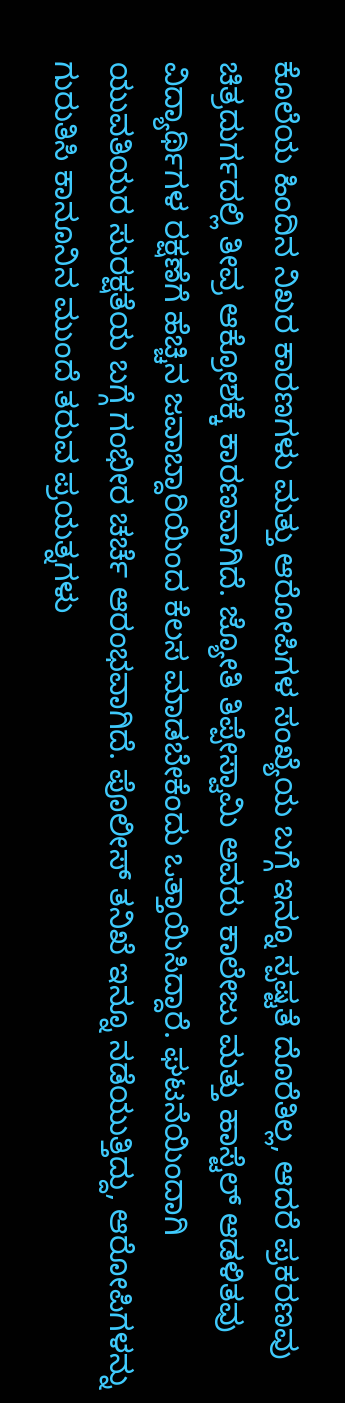ಕೊಲೆಯ ಹಿಂದಿನ ನಿಖರ ಕಾರಣಗಳು ಮತ್ತು ಆರೋಪಿಗಳ ಸಂಖ್ಯೆಯ ಬಗ್ಗೆ ಇನ್ನೂ ಸ್ಪಷ್ಟತೆ ದೊರೆತಿಲ್ಲ, ಆದರೆ ಪ್ರಕರಣವು ಚಿತ್ರದುರ್ಗದಲ್ಲಿ ತೀವ್ರ ಆಕ್ರೋಶಕ್ಕೆ ಕಾರಣವಾಗಿದೆ. ಜ್ಯೋತಿ ತಿಪ್ಪೇಸ್ವಾಮಿ ಅವರು ಕಾಲೇಜು ಮತ್ತು ಹಾಸ್ಟೆಲ್ ಆಡಳಿತವು ವಿದ್ಯಾರ್ಥಿಗಳ ರಕ್ಷಣೆಗೆ ಹೆಚ್ಚಿನ ಜವಾಬ್ದಾರಿಯಿಂದ ಕೆಲಸ ಮಾಡಬೇಕೆಂದು ಒತ್ತಾಯಿಸಿದ್ದಾರೆ. ಘಟನೆಯಿಂದಾಗಿ ಯುವತಿಯರ ಸುರಕ್ಷತೆಯ ಬಗ್ಗೆ ಗಂಭೀರ ಚರ್ಚೆ ಆರಂಭವಾಗಿದೆ. ಪೊಲೀಸ್ ತನಿಖೆ ಇನ್ನೂ ನಡೆಯುತ್ತಿದ್ದು, ಆರೋಪಿಗಳನ್ನು ಗುರುತಿಸಿ ಕಾನೂನಿನ ಮುಂದೆ ತರುವ ಪ್ರಯತ್ನಗಳು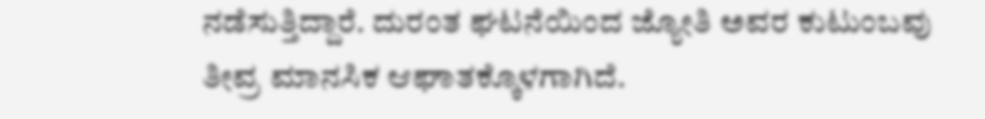ನಡೆಸುತ್ತಿದ್ದಾರೆ. ದುರಂತ ಘಟನೆಯಿಂದ ಜ್ಯೋತಿ ಅವರ ಕುಟುಂಬವು ತೀವ್ರ ಮಾನಸಿಕ ಆಘಾತಕ್ಕೊಳಗಾಗಿದೆ.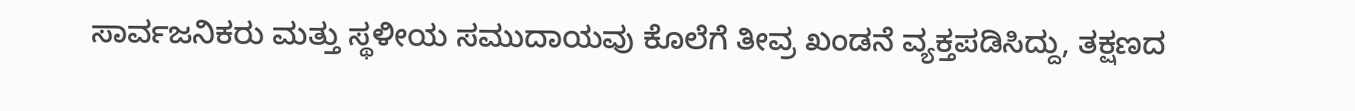ಸಾರ್ವಜನಿಕರು ಮತ್ತು ಸ್ಥಳೀಯ ಸಮುದಾಯವು ಕೊಲೆಗೆ ತೀವ್ರ ಖಂಡನೆ ವ್ಯಕ್ತಪಡಿಸಿದ್ದು, ತಕ್ಷಣದ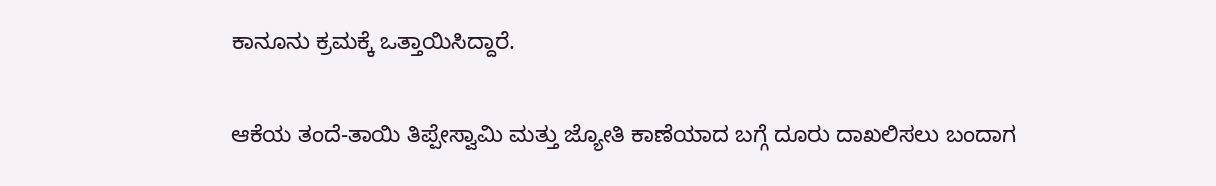ಕಾನೂನು ಕ್ರಮಕ್ಕೆ ಒತ್ತಾಯಿಸಿದ್ದಾರೆ.

ಆಕೆಯ ತಂದೆ-ತಾಯಿ ತಿಪ್ಪೇಸ್ವಾಮಿ ಮತ್ತು ಜ್ಯೋತಿ ಕಾಣೆಯಾದ ಬಗ್ಗೆ ದೂರು ದಾಖಲಿಸಲು ಬಂದಾಗ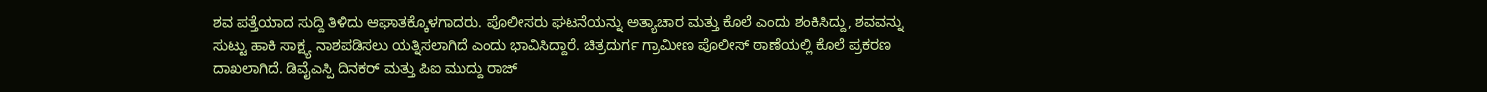ಶವ ಪತ್ತೆಯಾದ ಸುದ್ದಿ ತಿಳಿದು ಆಘಾತಕ್ಕೊಳಗಾದರು. ಪೊಲೀಸರು ಘಟನೆಯನ್ನು ಅತ್ಯಾಚಾರ ಮತ್ತು ಕೊಲೆ ಎಂದು ಶಂಕಿಸಿದ್ದು, ಶವವನ್ನು ಸುಟ್ಟು ಹಾಕಿ ಸಾಕ್ಷ್ಯ ನಾಶಪಡಿಸಲು ಯತ್ನಿಸಲಾಗಿದೆ ಎಂದು ಭಾವಿಸಿದ್ದಾರೆ. ಚಿತ್ರದುರ್ಗ ಗ್ರಾಮೀಣ ಪೊಲೀಸ್ ಠಾಣೆಯಲ್ಲಿ ಕೊಲೆ ಪ್ರಕರಣ ದಾಖಲಾಗಿದೆ. ಡಿವೈಎಸ್ಪಿ ದಿನಕರ್ ಮತ್ತು ಪಿಐ ಮುದ್ದು ರಾಜ್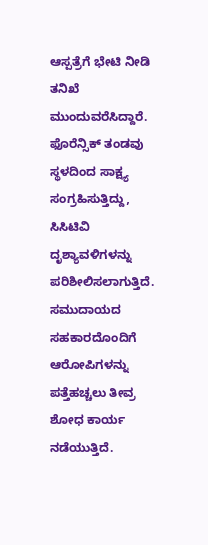ಆಸ್ಪತ್ರೆಗೆ ಭೇಟಿ ನೀಡಿ ತನಿಖೆ ಮುಂದುವರೆಸಿದ್ದಾರೆ. ಫೊರೆನ್ಸಿಕ್ ತಂಡವು ಸ್ಥಳದಿಂದ ಸಾಕ್ಷ್ಯ ಸಂಗ್ರಹಿಸುತ್ತಿದ್ದು, ಸಿಸಿಟಿವಿ ದೃಶ್ಯಾವಳಿಗಳನ್ನು ಪರಿಶೀಲಿಸಲಾಗುತ್ತಿದೆ. ಸಮುದಾಯದ ಸಹಕಾರದೊಂದಿಗೆ ಆರೋಪಿಗಳನ್ನು ಪತ್ತೆಹಚ್ಚಲು ತೀವ್ರ ಶೋಧ ಕಾರ್ಯ ನಡೆಯುತ್ತಿದೆ.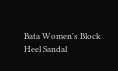Bata Women's Block Heel Sandal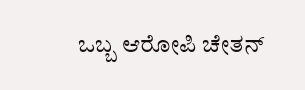ಒಬ್ಬ ಆರೋಪಿ ಚೇತನ್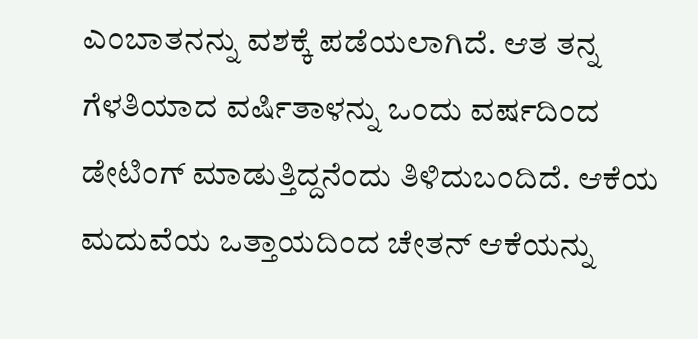ಎಂಬಾತನನ್ನು ವಶಕ್ಕೆ ಪಡೆಯಲಾಗಿದೆ. ಆತ ತನ್ನ ಗೆಳತಿಯಾದ ವರ್ಷಿತಾಳನ್ನು ಒಂದು ವರ್ಷದಿಂದ ಡೇಟಿಂಗ್ ಮಾಡುತ್ತಿದ್ದನೆಂದು ತಿಳಿದುಬಂದಿದೆ. ಆಕೆಯ ಮದುವೆಯ ಒತ್ತಾಯದಿಂದ ಚೇತನ್ ಆಕೆಯನ್ನು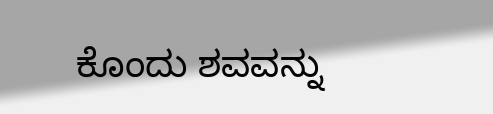ಕೊಂದು ಶವವನ್ನು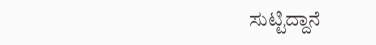ಸುಟ್ಟಿದ್ದಾನೆ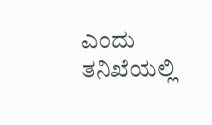ಎಂದು ತನಿಖೆಯಲ್ಲಿ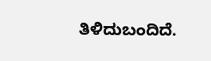ತಿಳಿದುಬಂದಿದೆ.